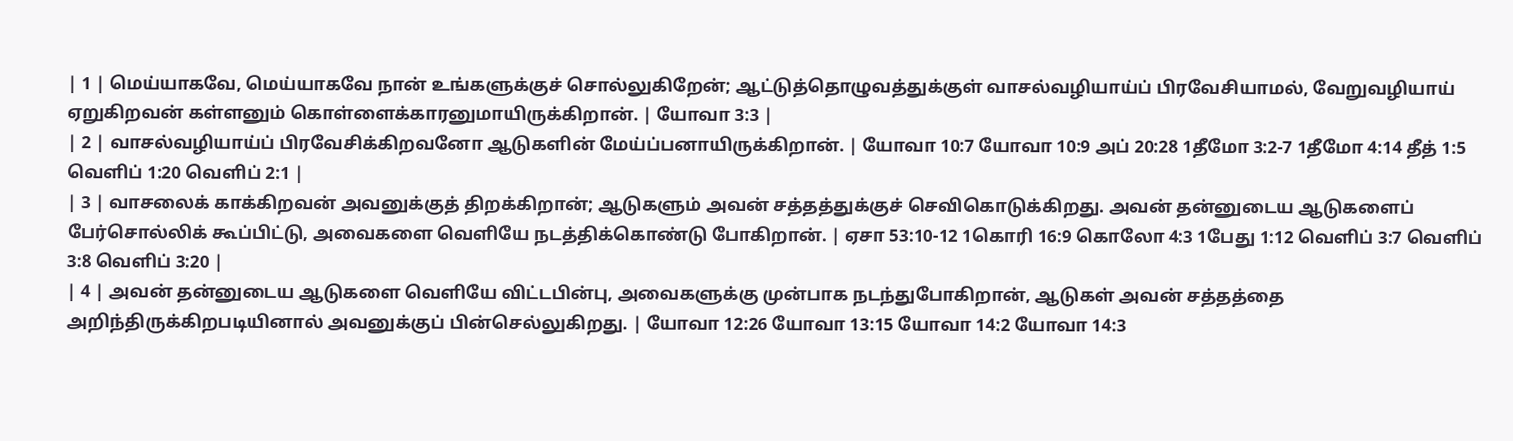| 1 | மெய்யாகவே, மெய்யாகவே நான் உங்களுக்குச் சொல்லுகிறேன்; ஆட்டுத்தொழுவத்துக்குள் வாசல்வழியாய்ப் பிரவேசியாமல், வேறுவழியாய் ஏறுகிறவன் கள்ளனும் கொள்ளைக்காரனுமாயிருக்கிறான். | யோவா 3:3 |
| 2 | வாசல்வழியாய்ப் பிரவேசிக்கிறவனோ ஆடுகளின் மேய்ப்பனாயிருக்கிறான். | யோவா 10:7 யோவா 10:9 அப் 20:28 1தீமோ 3:2-7 1தீமோ 4:14 தீத் 1:5 வெளிப் 1:20 வெளிப் 2:1 |
| 3 | வாசலைக் காக்கிறவன் அவனுக்குத் திறக்கிறான்; ஆடுகளும் அவன் சத்தத்துக்குச் செவிகொடுக்கிறது. அவன் தன்னுடைய ஆடுகளைப் பேர்சொல்லிக் கூப்பிட்டு, அவைகளை வெளியே நடத்திக்கொண்டு போகிறான். | ஏசா 53:10-12 1கொரி 16:9 கொலோ 4:3 1பேது 1:12 வெளிப் 3:7 வெளிப் 3:8 வெளிப் 3:20 |
| 4 | அவன் தன்னுடைய ஆடுகளை வெளியே விட்டபின்பு, அவைகளுக்கு முன்பாக நடந்துபோகிறான், ஆடுகள் அவன் சத்தத்தை அறிந்திருக்கிறபடியினால் அவனுக்குப் பின்செல்லுகிறது. | யோவா 12:26 யோவா 13:15 யோவா 14:2 யோவா 14:3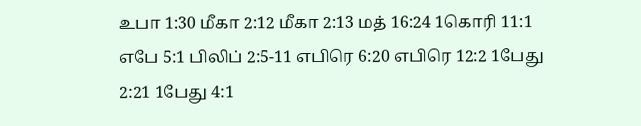உபா 1:30 மீகா 2:12 மீகா 2:13 மத் 16:24 1கொரி 11:1 எபே 5:1 பிலிப் 2:5-11 எபிரெ 6:20 எபிரெ 12:2 1பேது 2:21 1பேது 4:1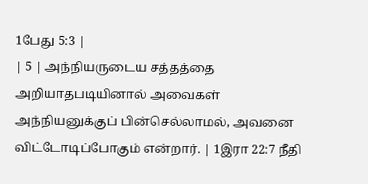1பேது 5:3 |
| 5 | அந்நியருடைய சத்தத்தை அறியாதபடியினால் அவைகள் அந்நியனுக்குப் பின்செல்லாமல், அவனை விட்டோடிப்போகும் என்றார். | 1இரா 22:7 நீதி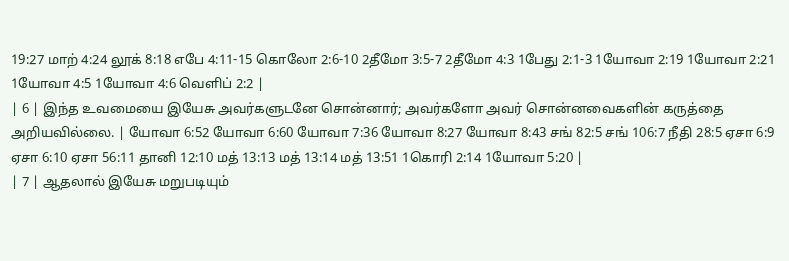19:27 மாற் 4:24 லூக் 8:18 எபே 4:11-15 கொலோ 2:6-10 2தீமோ 3:5-7 2தீமோ 4:3 1பேது 2:1-3 1யோவா 2:19 1யோவா 2:21 1யோவா 4:5 1யோவா 4:6 வெளிப் 2:2 |
| 6 | இந்த உவமையை இயேசு அவர்களுடனே சொன்னார்; அவர்களோ அவர் சொன்னவைகளின் கருத்தை அறியவில்லை. | யோவா 6:52 யோவா 6:60 யோவா 7:36 யோவா 8:27 யோவா 8:43 சங் 82:5 சங் 106:7 நீதி 28:5 ஏசா 6:9 ஏசா 6:10 ஏசா 56:11 தானி 12:10 மத் 13:13 மத் 13:14 மத் 13:51 1கொரி 2:14 1யோவா 5:20 |
| 7 | ஆதலால் இயேசு மறுபடியும்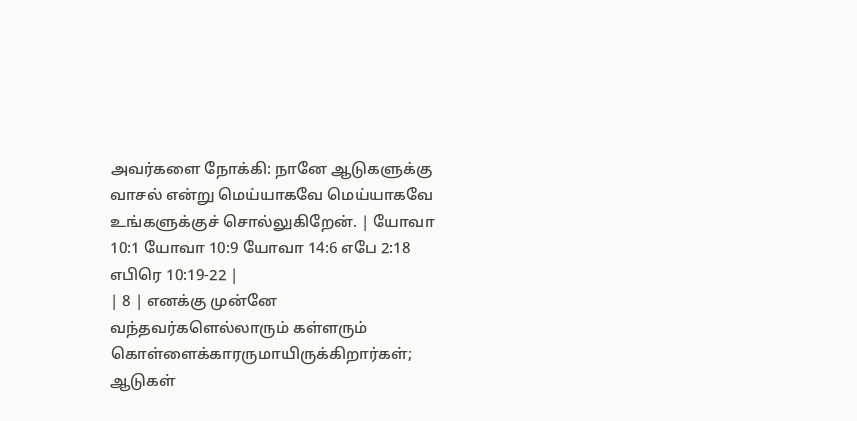அவர்களை நோக்கி: நானே ஆடுகளுக்கு வாசல் என்று மெய்யாகவே மெய்யாகவே உங்களுக்குச் சொல்லுகிறேன். | யோவா 10:1 யோவா 10:9 யோவா 14:6 எபே 2:18 எபிரெ 10:19-22 |
| 8 | எனக்கு முன்னே வந்தவர்களெல்லாரும் கள்ளரும் கொள்ளைக்காரருமாயிருக்கிறார்கள்; ஆடுகள்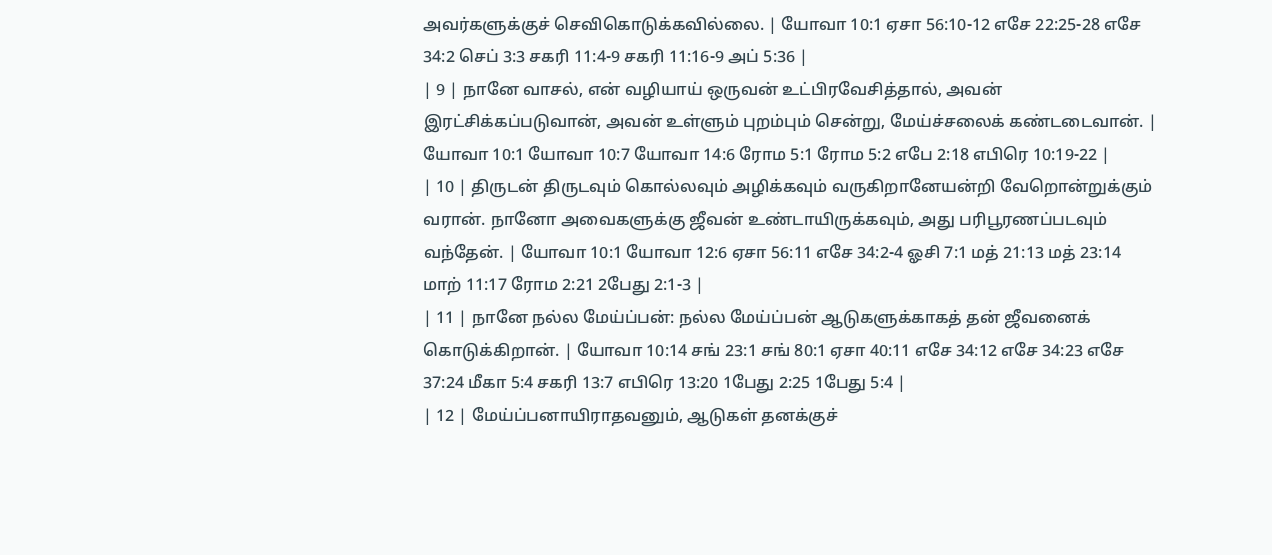அவர்களுக்குச் செவிகொடுக்கவில்லை. | யோவா 10:1 ஏசா 56:10-12 எசே 22:25-28 எசே 34:2 செப் 3:3 சகரி 11:4-9 சகரி 11:16-9 அப் 5:36 |
| 9 | நானே வாசல், என் வழியாய் ஒருவன் உட்பிரவேசித்தால், அவன் இரட்சிக்கப்படுவான், அவன் உள்ளும் புறம்பும் சென்று, மேய்ச்சலைக் கண்டடைவான். | யோவா 10:1 யோவா 10:7 யோவா 14:6 ரோம 5:1 ரோம 5:2 எபே 2:18 எபிரெ 10:19-22 |
| 10 | திருடன் திருடவும் கொல்லவும் அழிக்கவும் வருகிறானேயன்றி வேறொன்றுக்கும் வரான். நானோ அவைகளுக்கு ஜீவன் உண்டாயிருக்கவும், அது பரிபூரணப்படவும் வந்தேன். | யோவா 10:1 யோவா 12:6 ஏசா 56:11 எசே 34:2-4 ஓசி 7:1 மத் 21:13 மத் 23:14 மாற் 11:17 ரோம 2:21 2பேது 2:1-3 |
| 11 | நானே நல்ல மேய்ப்பன்: நல்ல மேய்ப்பன் ஆடுகளுக்காகத் தன் ஜீவனைக் கொடுக்கிறான். | யோவா 10:14 சங் 23:1 சங் 80:1 ஏசா 40:11 எசே 34:12 எசே 34:23 எசே 37:24 மீகா 5:4 சகரி 13:7 எபிரெ 13:20 1பேது 2:25 1பேது 5:4 |
| 12 | மேய்ப்பனாயிராதவனும், ஆடுகள் தனக்குச்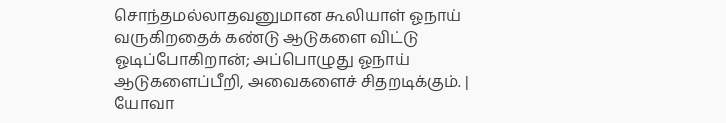சொந்தமல்லாதவனுமான கூலியாள் ஓநாய் வருகிறதைக் கண்டு ஆடுகளை விட்டு ஓடிப்போகிறான்; அப்பொழுது ஓநாய் ஆடுகளைப்பீறி, அவைகளைச் சிதறடிக்கும். | யோவா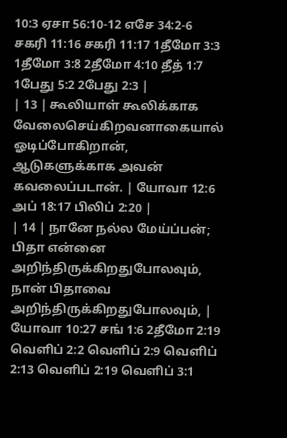10:3 ஏசா 56:10-12 எசே 34:2-6 சகரி 11:16 சகரி 11:17 1தீமோ 3:3 1தீமோ 3:8 2தீமோ 4:10 தீத் 1:7 1பேது 5:2 2பேது 2:3 |
| 13 | கூலியாள் கூலிக்காக வேலைசெய்கிறவனாகையால் ஓடிப்போகிறான், ஆடுகளுக்காக அவன் கவலைப்படான். | யோவா 12:6 அப் 18:17 பிலிப் 2:20 |
| 14 | நானே நல்ல மேய்ப்பன்; பிதா என்னை அறிந்திருக்கிறதுபோலவும், நான் பிதாவை அறிந்திருக்கிறதுபோலவும், | யோவா 10:27 சங் 1:6 2தீமோ 2:19 வெளிப் 2:2 வெளிப் 2:9 வெளிப் 2:13 வெளிப் 2:19 வெளிப் 3:1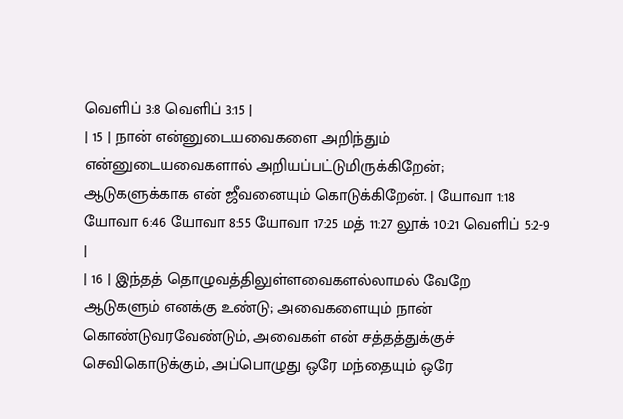வெளிப் 3:8 வெளிப் 3:15 |
| 15 | நான் என்னுடையவைகளை அறிந்தும் என்னுடையவைகளால் அறியப்பட்டுமிருக்கிறேன்; ஆடுகளுக்காக என் ஜீவனையும் கொடுக்கிறேன். | யோவா 1:18 யோவா 6:46 யோவா 8:55 யோவா 17:25 மத் 11:27 லூக் 10:21 வெளிப் 5:2-9 |
| 16 | இந்தத் தொழுவத்திலுள்ளவைகளல்லாமல் வேறே ஆடுகளும் எனக்கு உண்டு; அவைகளையும் நான் கொண்டுவரவேண்டும், அவைகள் என் சத்தத்துக்குச் செவிகொடுக்கும், அப்பொழுது ஒரே மந்தையும் ஒரே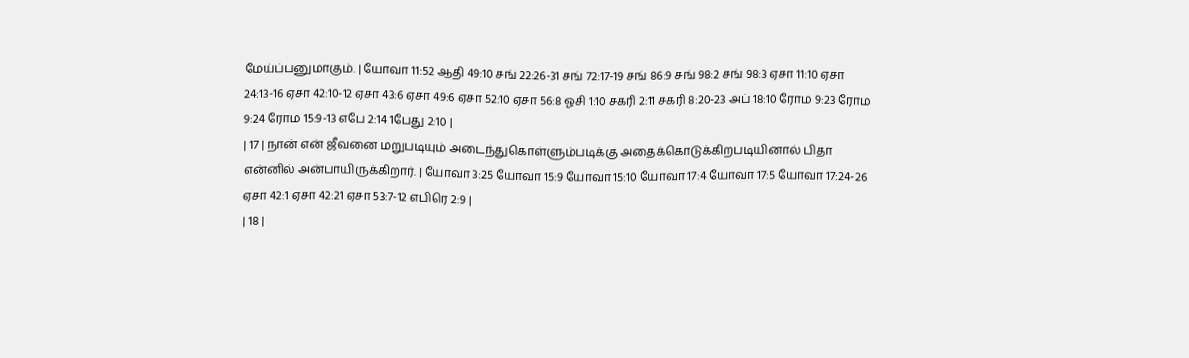மேய்ப்பனுமாகும். | யோவா 11:52 ஆதி 49:10 சங் 22:26-31 சங் 72:17-19 சங் 86:9 சங் 98:2 சங் 98:3 ஏசா 11:10 ஏசா 24:13-16 ஏசா 42:10-12 ஏசா 43:6 ஏசா 49:6 ஏசா 52:10 ஏசா 56:8 ஓசி 1:10 சகரி 2:11 சகரி 8:20-23 அப் 18:10 ரோம 9:23 ரோம 9:24 ரோம 15:9-13 எபே 2:14 1பேது 2:10 |
| 17 | நான் என் ஜீவனை மறுபடியும் அடைந்துகொள்ளும்படிக்கு அதைக்கொடுக்கிறபடியினால் பிதா என்னில் அன்பாயிருக்கிறார். | யோவா 3:25 யோவா 15:9 யோவா 15:10 யோவா 17:4 யோவா 17:5 யோவா 17:24-26 ஏசா 42:1 ஏசா 42:21 ஏசா 53:7-12 எபிரெ 2:9 |
| 18 |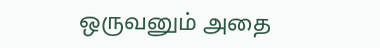ஒருவனும் அதை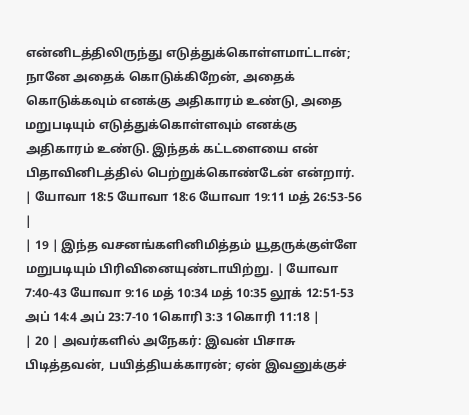என்னிடத்திலிருந்து எடுத்துக்கொள்ளமாட்டான்; நானே அதைக் கொடுக்கிறேன், அதைக் கொடுக்கவும் எனக்கு அதிகாரம் உண்டு, அதை மறுபடியும் எடுத்துக்கொள்ளவும் எனக்கு அதிகாரம் உண்டு. இந்தக் கட்டளையை என் பிதாவினிடத்தில் பெற்றுக்கொண்டேன் என்றார். | யோவா 18:5 யோவா 18:6 யோவா 19:11 மத் 26:53-56 |
| 19 | இந்த வசனங்களினிமித்தம் யூதருக்குள்ளே மறுபடியும் பிரிவினையுண்டாயிற்று. | யோவா 7:40-43 யோவா 9:16 மத் 10:34 மத் 10:35 லூக் 12:51-53 அப் 14:4 அப் 23:7-10 1கொரி 3:3 1கொரி 11:18 |
| 20 | அவர்களில் அநேகர்: இவன் பிசாசு பிடித்தவன், பயித்தியக்காரன்; ஏன் இவனுக்குச்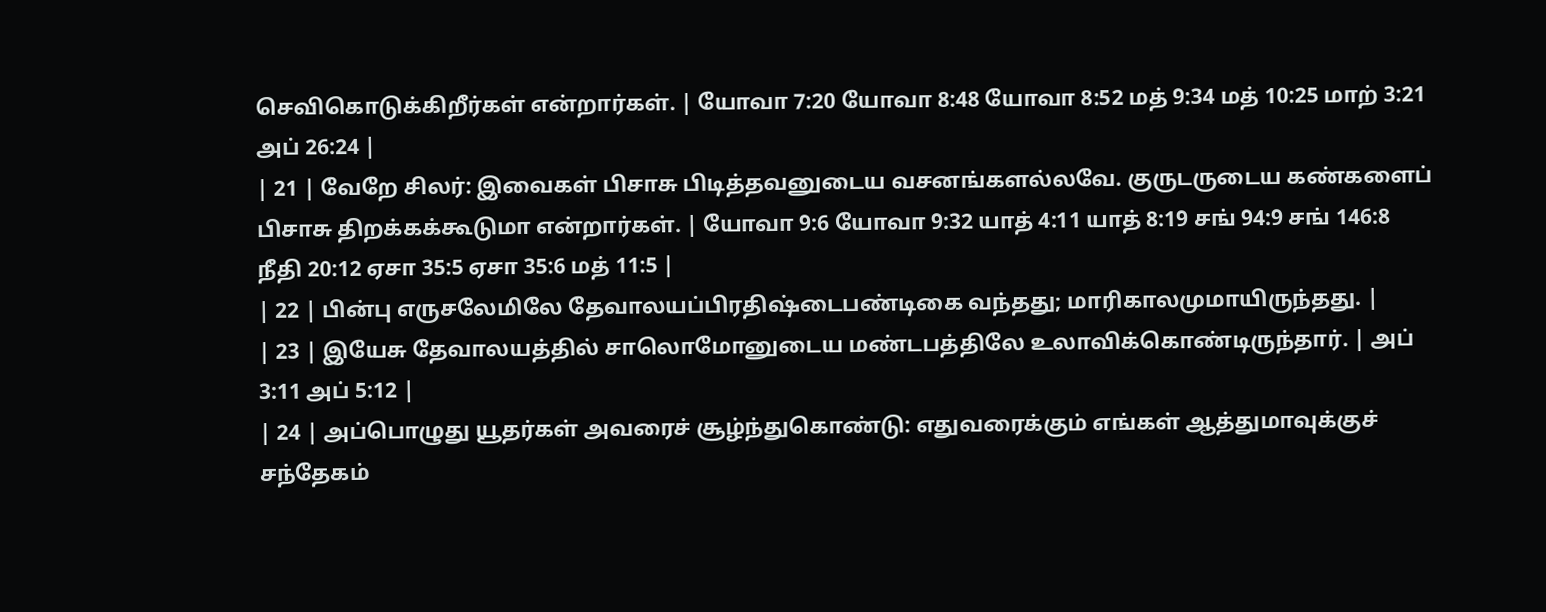செவிகொடுக்கிறீர்கள் என்றார்கள். | யோவா 7:20 யோவா 8:48 யோவா 8:52 மத் 9:34 மத் 10:25 மாற் 3:21 அப் 26:24 |
| 21 | வேறே சிலர்: இவைகள் பிசாசு பிடித்தவனுடைய வசனங்களல்லவே. குருடருடைய கண்களைப் பிசாசு திறக்கக்கூடுமா என்றார்கள். | யோவா 9:6 யோவா 9:32 யாத் 4:11 யாத் 8:19 சங் 94:9 சங் 146:8 நீதி 20:12 ஏசா 35:5 ஏசா 35:6 மத் 11:5 |
| 22 | பின்பு எருசலேமிலே தேவாலயப்பிரதிஷ்டைபண்டிகை வந்தது; மாரிகாலமுமாயிருந்தது. |
| 23 | இயேசு தேவாலயத்தில் சாலொமோனுடைய மண்டபத்திலே உலாவிக்கொண்டிருந்தார். | அப் 3:11 அப் 5:12 |
| 24 | அப்பொழுது யூதர்கள் அவரைச் சூழ்ந்துகொண்டு: எதுவரைக்கும் எங்கள் ஆத்துமாவுக்குச் சந்தேகம்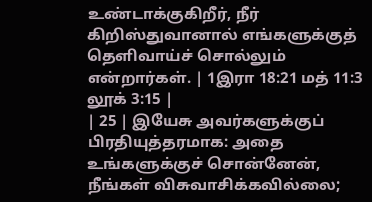உண்டாக்குகிறீர், நீர் கிறிஸ்துவானால் எங்களுக்குத் தெளிவாய்ச் சொல்லும் என்றார்கள். | 1இரா 18:21 மத் 11:3 லூக் 3:15 |
| 25 | இயேசு அவர்களுக்குப் பிரதியுத்தரமாக: அதை உங்களுக்குச் சொன்னேன், நீங்கள் விசுவாசிக்கவில்லை;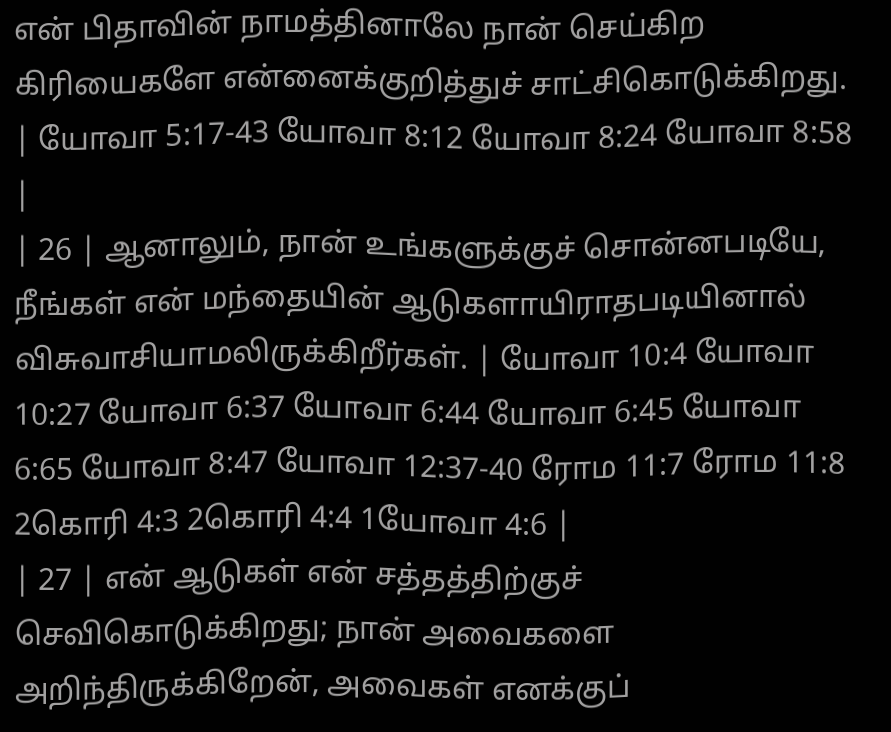என் பிதாவின் நாமத்தினாலே நான் செய்கிற கிரியைகளே என்னைக்குறித்துச் சாட்சிகொடுக்கிறது. | யோவா 5:17-43 யோவா 8:12 யோவா 8:24 யோவா 8:58 |
| 26 | ஆனாலும், நான் உங்களுக்குச் சொன்னபடியே, நீங்கள் என் மந்தையின் ஆடுகளாயிராதபடியினால் விசுவாசியாமலிருக்கிறீர்கள். | யோவா 10:4 யோவா 10:27 யோவா 6:37 யோவா 6:44 யோவா 6:45 யோவா 6:65 யோவா 8:47 யோவா 12:37-40 ரோம 11:7 ரோம 11:8 2கொரி 4:3 2கொரி 4:4 1யோவா 4:6 |
| 27 | என் ஆடுகள் என் சத்தத்திற்குச் செவிகொடுக்கிறது; நான் அவைகளை அறிந்திருக்கிறேன், அவைகள் எனக்குப்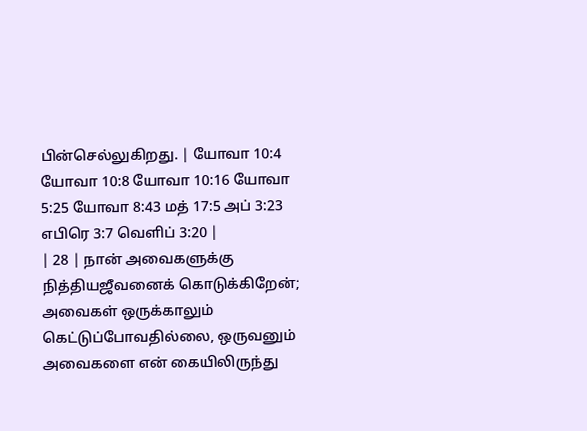பின்செல்லுகிறது. | யோவா 10:4 யோவா 10:8 யோவா 10:16 யோவா 5:25 யோவா 8:43 மத் 17:5 அப் 3:23 எபிரெ 3:7 வெளிப் 3:20 |
| 28 | நான் அவைகளுக்கு நித்தியஜீவனைக் கொடுக்கிறேன்; அவைகள் ஒருக்காலும் கெட்டுப்போவதில்லை, ஒருவனும் அவைகளை என் கையிலிருந்து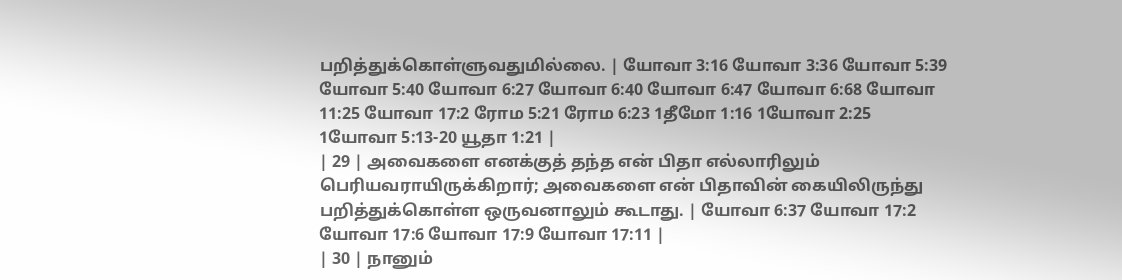பறித்துக்கொள்ளுவதுமில்லை. | யோவா 3:16 யோவா 3:36 யோவா 5:39 யோவா 5:40 யோவா 6:27 யோவா 6:40 யோவா 6:47 யோவா 6:68 யோவா 11:25 யோவா 17:2 ரோம 5:21 ரோம 6:23 1தீமோ 1:16 1யோவா 2:25 1யோவா 5:13-20 யூதா 1:21 |
| 29 | அவைகளை எனக்குத் தந்த என் பிதா எல்லாரிலும் பெரியவராயிருக்கிறார்; அவைகளை என் பிதாவின் கையிலிருந்து பறித்துக்கொள்ள ஒருவனாலும் கூடாது. | யோவா 6:37 யோவா 17:2 யோவா 17:6 யோவா 17:9 யோவா 17:11 |
| 30 | நானும்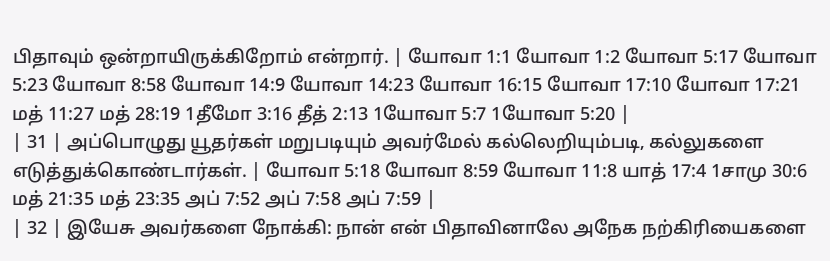பிதாவும் ஒன்றாயிருக்கிறோம் என்றார். | யோவா 1:1 யோவா 1:2 யோவா 5:17 யோவா 5:23 யோவா 8:58 யோவா 14:9 யோவா 14:23 யோவா 16:15 யோவா 17:10 யோவா 17:21 மத் 11:27 மத் 28:19 1தீமோ 3:16 தீத் 2:13 1யோவா 5:7 1யோவா 5:20 |
| 31 | அப்பொழுது யூதர்கள் மறுபடியும் அவர்மேல் கல்லெறியும்படி, கல்லுகளை எடுத்துக்கொண்டார்கள். | யோவா 5:18 யோவா 8:59 யோவா 11:8 யாத் 17:4 1சாமு 30:6 மத் 21:35 மத் 23:35 அப் 7:52 அப் 7:58 அப் 7:59 |
| 32 | இயேசு அவர்களை நோக்கி: நான் என் பிதாவினாலே அநேக நற்கிரியைகளை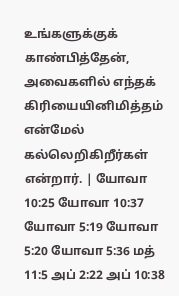உங்களுக்குக் காண்பித்தேன், அவைகளில் எந்தக் கிரியையினிமித்தம் என்மேல் கல்லெறிகிறீர்கள் என்றார். | யோவா 10:25 யோவா 10:37 யோவா 5:19 யோவா 5:20 யோவா 5:36 மத் 11:5 அப் 2:22 அப் 10:38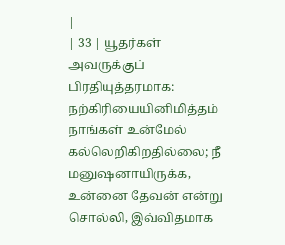|
| 33 | யூதர்கள் அவருக்குப் பிரதியுத்தரமாக: நற்கிரியையினிமித்தம் நாங்கள் உன்மேல் கல்லெறிகிறதில்லை; நீ மனுஷனாயிருக்க, உன்னை தேவன் என்று சொல்லி, இவ்விதமாக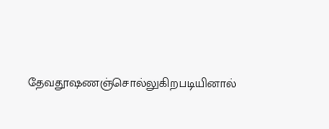தேவதூஷணஞ்சொல்லுகிறபடியினால்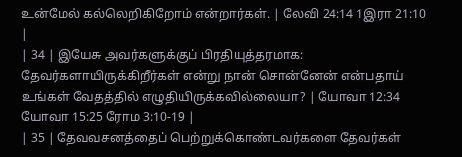உன்மேல் கல்லெறிகிறோம் என்றார்கள். | லேவி 24:14 1இரா 21:10 |
| 34 | இயேசு அவர்களுக்குப் பிரதியுத்தரமாக: தேவர்களாயிருக்கிறீர்கள் என்று நான் சொன்னேன் என்பதாய் உங்கள் வேதத்தில் எழுதியிருக்கவில்லையா? | யோவா 12:34 யோவா 15:25 ரோம 3:10-19 |
| 35 | தேவவசனத்தைப் பெற்றுக்கொண்டவர்களை தேவர்கள்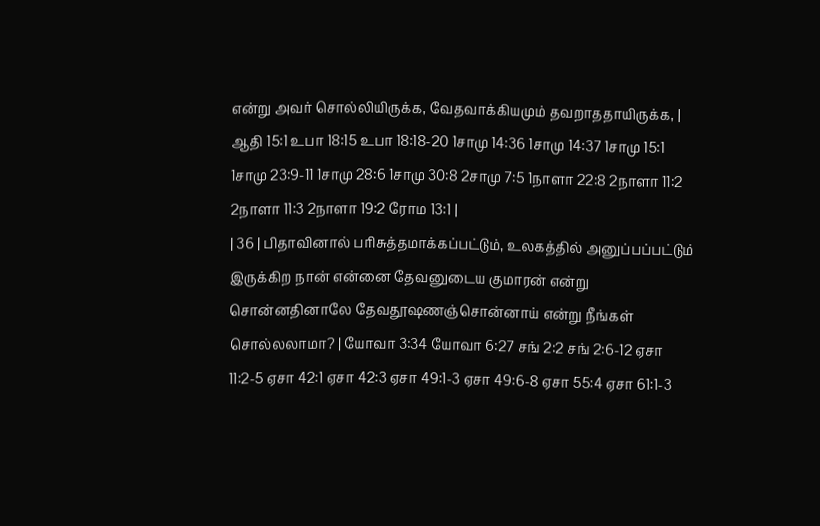என்று அவர் சொல்லியிருக்க, வேதவாக்கியமும் தவறாததாயிருக்க, | ஆதி 15:1 உபா 18:15 உபா 18:18-20 1சாமு 14:36 1சாமு 14:37 1சாமு 15:1 1சாமு 23:9-11 1சாமு 28:6 1சாமு 30:8 2சாமு 7:5 1நாளா 22:8 2நாளா 11:2 2நாளா 11:3 2நாளா 19:2 ரோம 13:1 |
| 36 | பிதாவினால் பரிசுத்தமாக்கப்பட்டும், உலகத்தில் அனுப்பப்பட்டும் இருக்கிற நான் என்னை தேவனுடைய குமாரன் என்று சொன்னதினாலே தேவதூஷணஞ்சொன்னாய் என்று நீங்கள் சொல்லலாமா? | யோவா 3:34 யோவா 6:27 சங் 2:2 சங் 2:6-12 ஏசா 11:2-5 ஏசா 42:1 ஏசா 42:3 ஏசா 49:1-3 ஏசா 49:6-8 ஏசா 55:4 ஏசா 61:1-3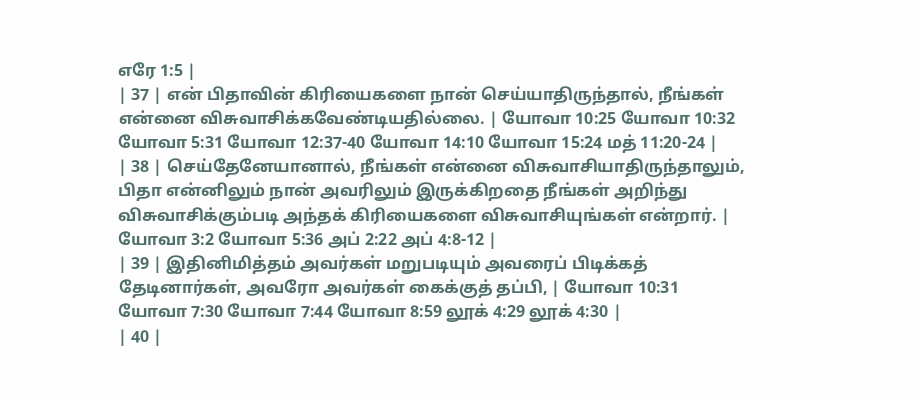எரே 1:5 |
| 37 | என் பிதாவின் கிரியைகளை நான் செய்யாதிருந்தால், நீங்கள் என்னை விசுவாசிக்கவேண்டியதில்லை. | யோவா 10:25 யோவா 10:32 யோவா 5:31 யோவா 12:37-40 யோவா 14:10 யோவா 15:24 மத் 11:20-24 |
| 38 | செய்தேனேயானால், நீங்கள் என்னை விசுவாசியாதிருந்தாலும், பிதா என்னிலும் நான் அவரிலும் இருக்கிறதை நீங்கள் அறிந்து விசுவாசிக்கும்படி அந்தக் கிரியைகளை விசுவாசியுங்கள் என்றார். | யோவா 3:2 யோவா 5:36 அப் 2:22 அப் 4:8-12 |
| 39 | இதினிமித்தம் அவர்கள் மறுபடியும் அவரைப் பிடிக்கத் தேடினார்கள், அவரோ அவர்கள் கைக்குத் தப்பி, | யோவா 10:31 யோவா 7:30 யோவா 7:44 யோவா 8:59 லூக் 4:29 லூக் 4:30 |
| 40 |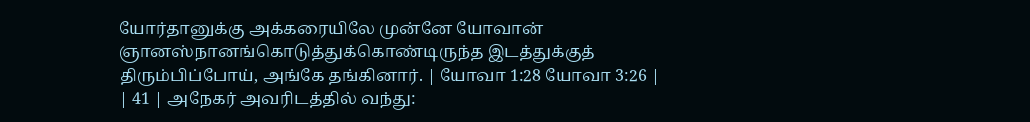யோர்தானுக்கு அக்கரையிலே முன்னே யோவான் ஞானஸ்நானங்கொடுத்துக்கொண்டிருந்த இடத்துக்குத் திரும்பிப்போய், அங்கே தங்கினார். | யோவா 1:28 யோவா 3:26 |
| 41 | அநேகர் அவரிடத்தில் வந்து: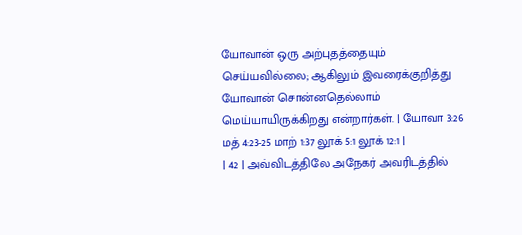யோவான் ஒரு அற்புதத்தையும் செய்யவில்லை; ஆகிலும் இவரைக்குறித்து யோவான் சொன்னதெல்லாம் மெய்யாயிருக்கிறது என்றார்கள். | யோவா 3:26 மத் 4:23-25 மாற் 1:37 லூக் 5:1 லூக் 12:1 |
| 42 | அவ்விடத்திலே அநேகர் அவரிடத்தில்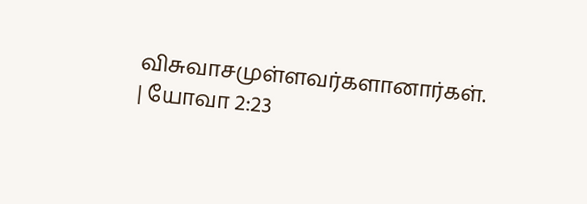விசுவாசமுள்ளவர்களானார்கள். | யோவா 2:23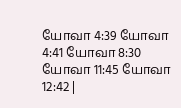யோவா 4:39 யோவா 4:41 யோவா 8:30 யோவா 11:45 யோவா 12:42 |